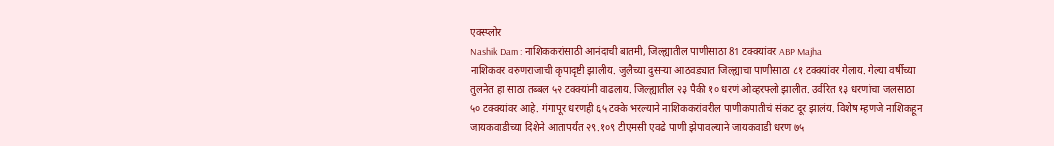एक्स्प्लोर
Nashik Dam : नाशिककरांसाठी आनंदाची बातमी, जिल्ह्यातील पाणीसाठा 81 टक्क्यांवर ABP Majha
नाशिकवर वरुणराजाची कृपादृष्टी झालीय. जुलैच्या दुसऱ्या आठवड्यात जिल्ह्याचा पाणीसाठा ८१ टक्क्यांवर गेलाय. गेल्या वर्षीच्या तुलनेत हा साठा तब्बल ५२ टक्क्यांनी वाढलाय. जिल्ह्यातील २३ पैकी १० धरणं ओव्हरफ्लो झालीत. उर्वरित १३ धरणांचा जलसाठा ५० टक्क्यांवर आहे. गंगापूर धरणही ६५ टक्के भरल्याने नाशिककरांवरील पाणीकपातीचं संकट दूर झालंय. विशेष म्हणजे नाशिकहून जायकवाडीच्या दिशेने आतापर्यंत २९.१०९ टीएमसी एवढे पाणी झेपावल्याने जायकवाडी धरण ७५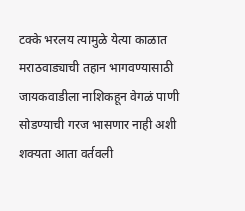टक्के भरलय त्यामुळे येत्या काळात मराठवाड्याची तहान भागवण्यासाठी जायकवाडीला नाशिकहून वेगळं पाणी सोडण्याची गरज भासणार नाही अशी शक्यता आता वर्तवली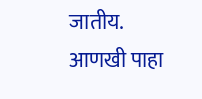जातीय.
आणखी पाहा